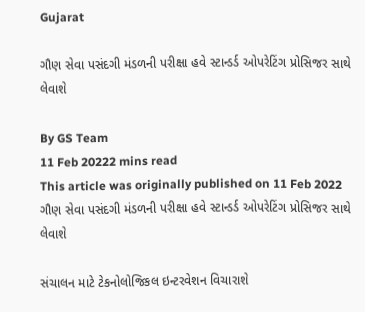Gujarat

ગૌણ સેવા પસંદગી મંડળની પરીક્ષા હવે સ્ટાન્ડર્ડ ઓપરેટિંગ પ્રોસિજર સાથે લેવાશે

By GS Team
11 Feb 20222 mins read
This article was originally published on 11 Feb 2022
ગૌણ સેવા પસંદગી મંડળની પરીક્ષા હવે સ્ટાન્ડર્ડ ઓપરેટિંગ પ્રોસિજર સાથે લેવાશે

સંચાલન માટે ટેકનોલોજિકલ ઇન્ટરવેશન વિચારાશે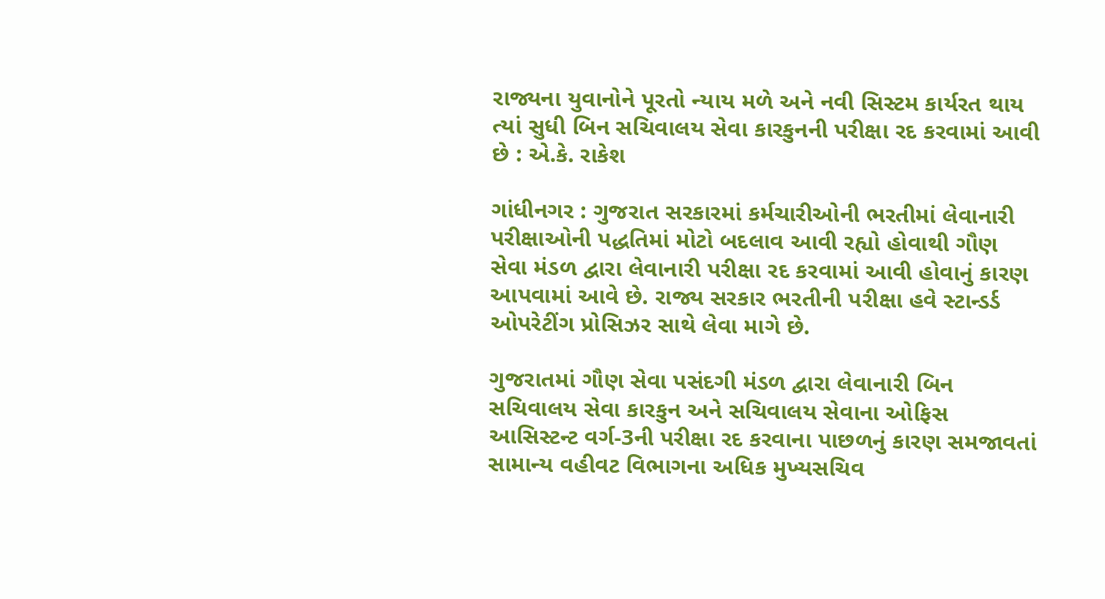રાજ્યના યુવાનોને પૂરતો ન્યાય મળે અને નવી સિસ્ટમ કાર્યરત થાય ત્યાં સુધી બિન સચિવાલય સેવા કારકુનની પરીક્ષા રદ કરવામાં આવી છે : એ.કે. રાકેશ

ગાંધીનગર : ગુજરાત સરકારમાં કર્મચારીઓની ભરતીમાં લેવાનારી પરીક્ષાઓની પદ્ધતિમાં મોટો બદલાવ આવી રહ્યો હોવાથી ગૌણ સેવા મંડળ દ્વારા લેવાનારી પરીક્ષા રદ કરવામાં આવી હોવાનું કારણ આપવામાં આવે છે. રાજ્ય સરકાર ભરતીની પરીક્ષા હવે સ્ટાન્ડર્ડ ઓપરેટીંગ પ્રોસિઝર સાથે લેવા માગે છે.

ગુજરાતમાં ગૌણ સેવા પસંદગી મંડળ દ્વારા લેવાનારી બિન સચિવાલય સેવા કારકુન અને સચિવાલય સેવાના ઓફિસ આસિસ્ટન્ટ વર્ગ-3ની પરીક્ષા રદ કરવાના પાછળનું કારણ સમજાવતાં સામાન્ય વહીવટ વિભાગના અધિક મુખ્યસચિવ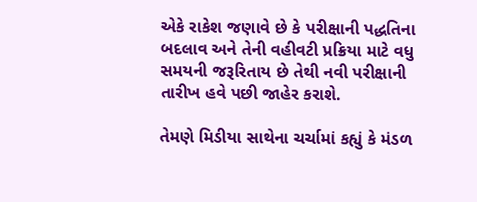એકે રાકેશ જણાવે છે કે પરીક્ષાની પદ્ધતિના બદલાવ અને તેની વહીવટી પ્રક્રિયા માટે વધુ સમયની જરૂરિતાય છે તેથી નવી પરીક્ષાની તારીખ હવે પછી જાહેર કરાશે.

તેમણે મિડીયા સાથેના ચર્ચામાં કહ્યું કે મંડળ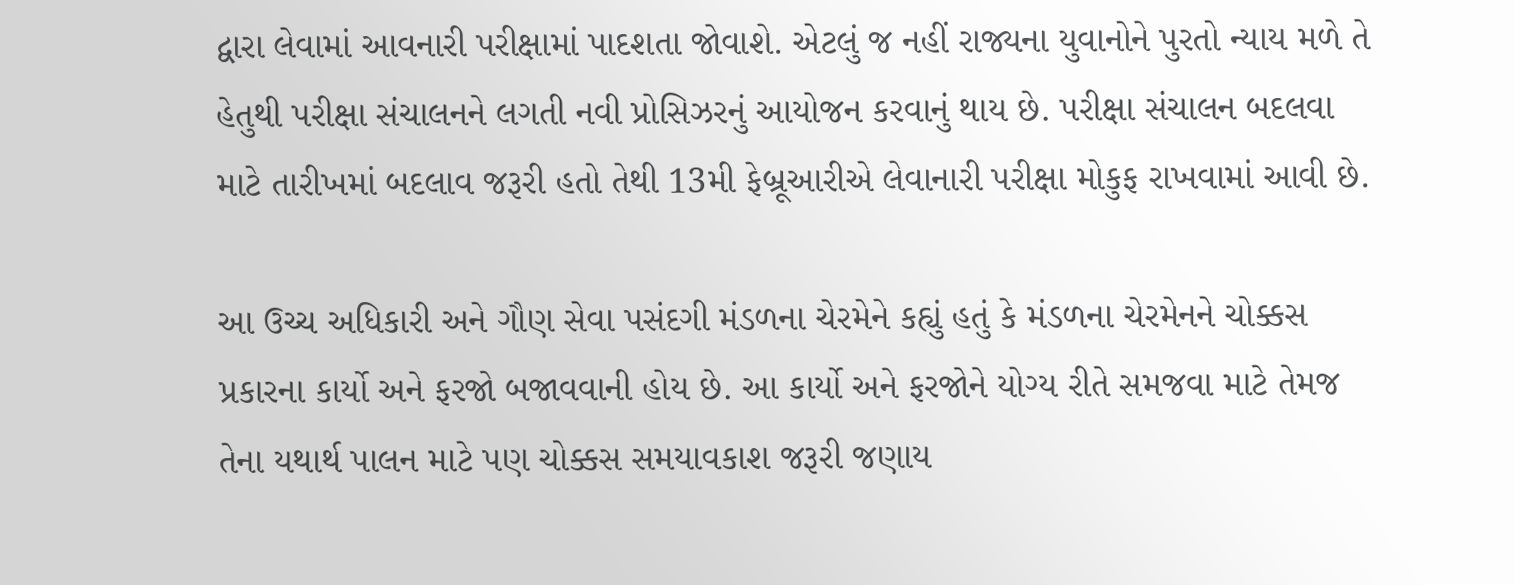દ્વારા લેવામાં આવનારી પરીક્ષામાં પાદશતા જોવાશે. એટલું જ નહીં રાજ્યના યુવાનોને પુરતો ન્યાય મળે તે હેતુથી પરીક્ષા સંચાલનને લગતી નવી પ્રોસિઝરનું આયોજન કરવાનું થાય છે. પરીક્ષા સંચાલન બદલવા માટે તારીખમાં બદલાવ જરૂરી હતો તેથી 13મી ફેબ્રૂઆરીએ લેવાનારી પરીક્ષા મોકુફ રાખવામાં આવી છે.

આ ઉચ્ચ અધિકારી અને ગૌણ સેવા પસંદગી મંડળના ચેરમેને કહ્યું હતું કે મંડળના ચેરમેનને ચોક્કસ પ્રકારના કાર્યો અને ફરજો બજાવવાની હોય છે. આ કાર્યો અને ફરજોને યોગ્ય રીતે સમજવા માટે તેમજ તેના યથાર્થ પાલન માટે પણ ચોક્કસ સમયાવકાશ જરૂરી જણાય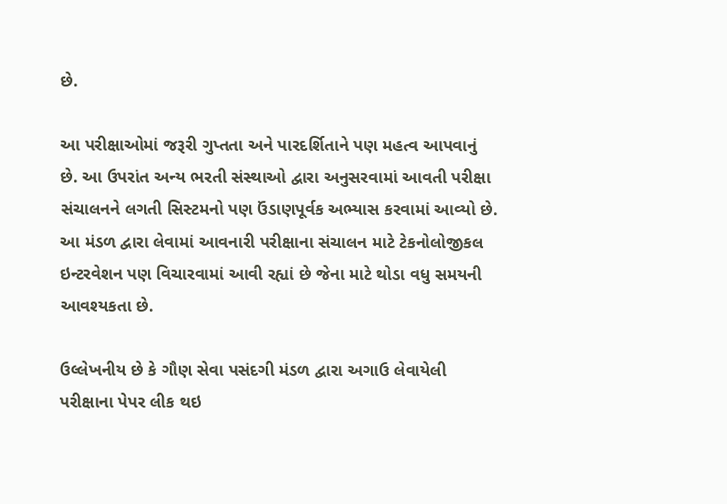છે.

આ પરીક્ષાઓમાં જરૂરી ગુપ્તતા અને પારદર્શિતાને પણ મહત્વ આપવાનું છે. આ ઉપરાંત અન્ય ભરતી સંસ્થાઓ દ્વારા અનુસરવામાં આવતી પરીક્ષા સંચાલનને લગતી સિસ્ટમનો પણ ઉંડાણપૂર્વક અભ્યાસ કરવામાં આવ્યો છે. આ મંડળ દ્વારા લેવામાં આવનારી પરીક્ષાના સંચાલન માટે ટેકનોલોજીકલ ઇન્ટરવેશન પણ વિચારવામાં આવી રહ્યાં છે જેના માટે થોડા વધુ સમયની આવશ્યકતા છે.

ઉલ્લેખનીય છે કે ગૌણ સેવા પસંદગી મંડળ દ્વારા અગાઉ લેવાયેલી પરીક્ષાના પેપર લીક થઇ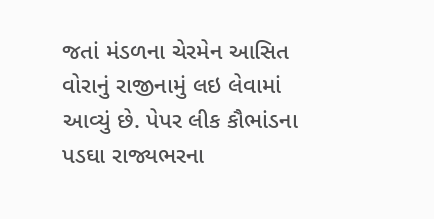જતાં મંડળના ચેરમેન આસિત વોરાનું રાજીનામું લઇ લેવામાં આવ્યું છે. પેપર લીક કૌભાંડના પડઘા રાજ્યભરના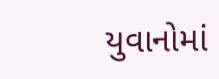યુવાનોમાં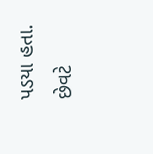પડયા હતા. છેવટે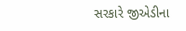સરકારે જીએડીના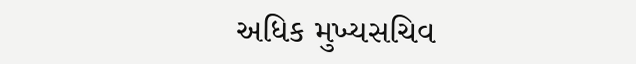અધિક મુખ્યસચિવ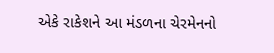એકે રાકેશને આ મંડળના ચેરમેનનો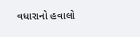વધારાનો હવાલો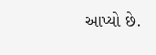આપ્યો છે.